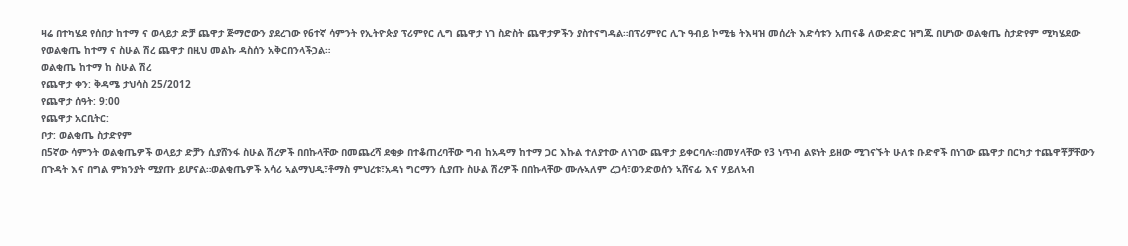ዛሬ በተካሄደ የሰበታ ከተማ ና ወላይታ ድቻ ጨዋታ ጅማሮውን ያደረገው የ6ተኛ ሳምንት የኢትዮጵያ ፕሪምየር ሊግ ጨዋታ ነገ ስድስት ጨዋታዎችን ያስተናግዳል።በፕሪምየር ሊጉ ዓብይ ኮሚቴ ትእዛዝ መሰረት እድሳቱን አጠናቆ ለውድድር ዝግጁ በሆነው ወልቂጤ ስታድየም ሚካሄደው የወልቂጤ ከተማ ና ስሁል ሽረ ጨዋታ በዚህ መልኩ ዳስሰን አቅርበንላችኃል።
ወልቂጤ ከተማ ከ ስሁል ሽረ
የጨዋታ ቀን: ቅዳሜ ታህሳስ 25/2012
የጨዋታ ሰዓት: 9:00
የጨዋታ አርቢትር:
ቦታ: ወልቂጤ ስታድየም
በ5ኛው ሳምንት ወልቂጤዎች ወላይታ ድቻን ሲያሸንፋ ስሁል ሽረዎች በበኩላቸው በመጨረሻ ደቂቃ በተቆጠረባቸው ግብ ከአዳማ ከተማ ጋር እኩል ተለያተው ለነገው ጨዋታ ይቀርባሉ።በመሃላቸው የ3 ነጥብ ልዩነት ይዘው ሚገናኙት ሁለቱ ቡድኖች በነገው ጨዋታ በርካታ ተጨዋቾቻቸውን በጉዳት እና በግል ምክንያት ሚያጡ ይሆናል።ወልቂጤዎች አሳሪ ኣልማህዲ፣ቶማስ ምህረቱ፣አዳነ ግርማን ሲያጡ ስሁል ሽረዎች በበኩላቸው ሙሉኣለም ረጋሳ፣ወንድወሰን ኣሸናፊ እና ሃይለኣብ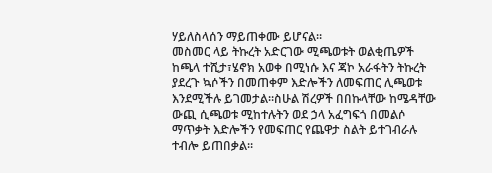ሃይለስላሰን ማይጠቀሙ ይሆናል።
መስመር ላይ ትኩረት አድርገው ሚጫወቱት ወልቂጤዎች ከጫላ ተሺታ፣ሄኖክ አወቀ በሚነሱ እና ጃኮ አራፋትን ትኩረት ያደረጉ ኳሶችን በመጠቀም እድሎችን ለመፍጠር ሊጫወቱ እንደሚችሉ ይገመታል።ስሁል ሽረዎች በበኩላቸው ከሜዳቸው ውጪ ሲጫወቱ ሚከተሉትን ወደ ኃላ አፈግፍጎ በመልሶ ማጥቃት እድሎችን የመፍጠር የጨዋታ ስልት ይተገብራሉ ተብሎ ይጠበቃል።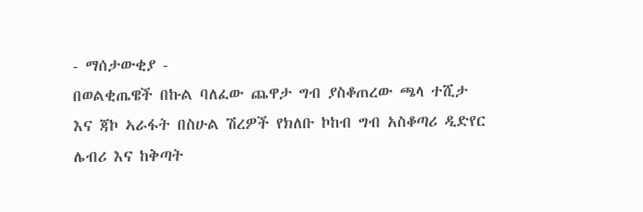- ማሰታውቂያ -
በወልቂጤዌች በኩል ባለፈው ጨዋታ ግብ ያስቆጠረው ጫላ ተሺታ እና ጃኮ ኣራፋት በስሁል ሽረዎች የክለቡ ኮከብ ግብ አስቆጣሪ ዲድየር ሌብሪ እና ከቅጣት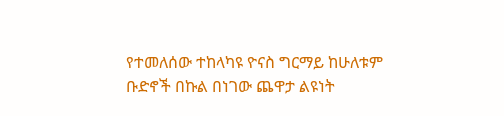የተመለሰው ተከላካዩ ዮናስ ግርማይ ከሁለቱም ቡድኖች በኩል በነገው ጨዋታ ልዩነት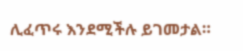ሊፈጥሩ እንደሚችሉ ይገመታል።